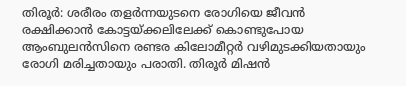തിരൂർ: ശരീരം തളർന്നയുടനെ രോഗിയെ ജീവൻ രക്ഷിക്കാൻ കോട്ടയ്ക്കലിലേക്ക് കൊണ്ടുപോയ ആംബുലൻസിനെ രണ്ടര കിലോമീറ്റർ വഴിമുടക്കിയതായും രോഗി മരിച്ചതായും പരാതി. തിരൂർ മിഷൻ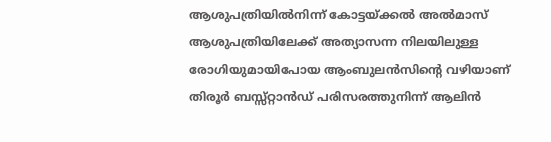ആശുപത്രിയിൽനിന്ന് കോട്ടയ്ക്കൽ അൽമാസ് ആശുപത്രിയിലേക്ക് അത്യാസന്ന നിലയിലുള്ള രോഗിയുമായിപോയ ആംബുലൻസിന്റെ വഴിയാണ് തിരൂർ ബസ്സ്റ്റാൻഡ് പരിസരത്തുനിന്ന് ആലിൻ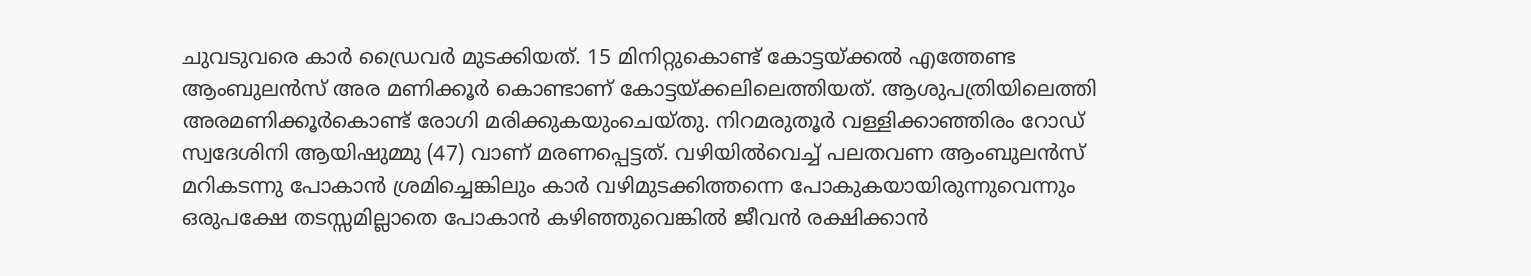ചുവടുവരെ കാർ ഡ്രൈവർ മുടക്കിയത്. 15 മിനിറ്റുകൊണ്ട് കോട്ടയ്ക്കൽ എത്തേണ്ട ആംബുലൻസ് അര മണിക്കൂർ കൊണ്ടാണ് കോട്ടയ്ക്കലിലെത്തിയത്. ആശുപത്രിയിലെത്തി അരമണിക്കൂർകൊണ്ട് രോഗി മരിക്കുകയുംചെയ്തു. നിറമരുതൂർ വള്ളിക്കാഞ്ഞിരം റോഡ് സ്വദേശിനി ആയിഷുമ്മു (47) വാണ് മരണപ്പെട്ടത്. വഴിയിൽവെച്ച് പലതവണ ആംബുലൻസ് മറികടന്നു പോകാൻ ശ്രമിച്ചെങ്കിലും കാർ വഴിമുടക്കിത്തന്നെ പോകുകയായിരുന്നുവെന്നും ഒരുപക്ഷേ തടസ്സമില്ലാതെ പോകാൻ കഴിഞ്ഞുവെങ്കിൽ ജീവൻ രക്ഷിക്കാൻ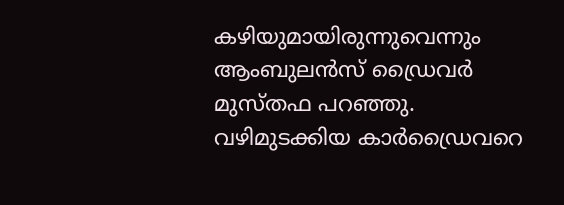കഴിയുമായിരുന്നുവെന്നും ആംബുലൻസ് ഡ്രൈവർ മുസ്തഫ പറഞ്ഞു. വഴിമുടക്കിയ കാർഡ്രൈവറെ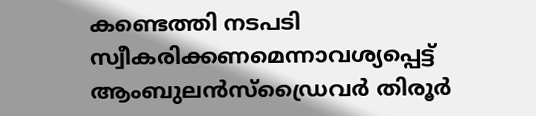കണ്ടെത്തി നടപടി സ്വീകരിക്കണമെന്നാവശ്യപ്പെട്ട് ആംബുലൻസ്ഡ്രൈവർ തിരൂർ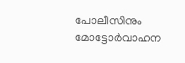പോലീസിനും മോട്ടോർവാഹന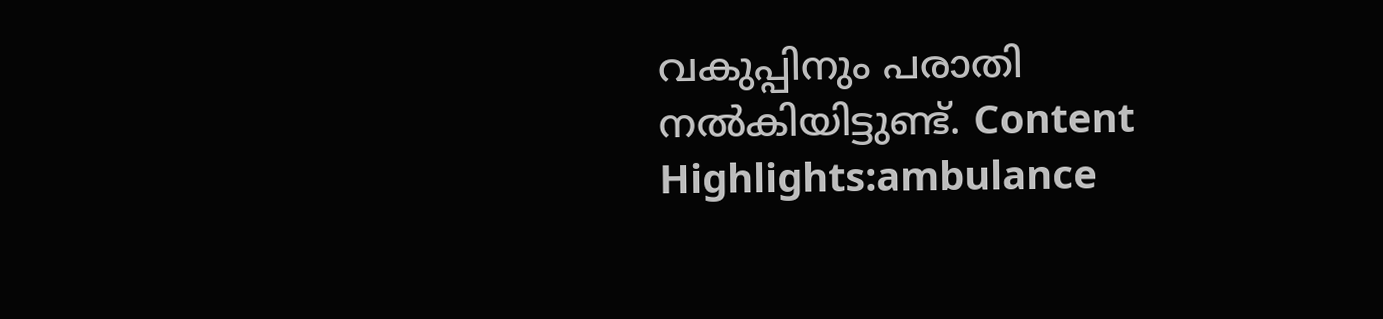വകുപ്പിനും പരാതി നൽകിയിട്ടുണ്ട്. Content Highlights:ambulance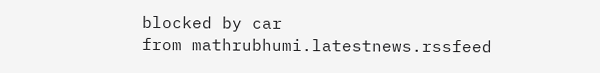blocked by car
from mathrubhumi.latestnews.rssfeed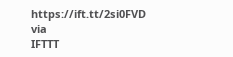https://ift.tt/2si0FVD
via
IFTTT